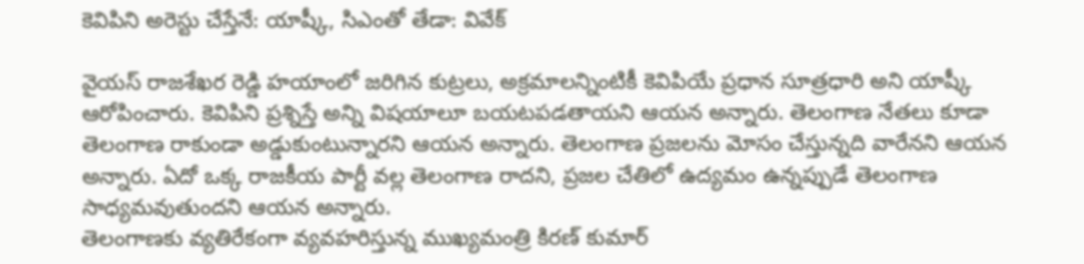కెవిపిని అరెస్టు చేస్తేనే: యాష్కీ, సిఎంతో తేడా: వివేక్

వైయస్ రాజశేఖర రెడ్డి హయాంలో జరిగిన కుట్రలు, అక్రమాలన్నింటికీ కెవిపియే ప్రధాన సూత్రధారి అని యాష్కీ ఆరోపించారు. కెవిపిని ప్రశ్నిస్తే అన్ని విషయాలూ బయటపడతాయని ఆయన అన్నారు. తెలంగాణ నేతలు కూడా తెలంగాణ రాకుండా అడ్డుకుంటున్నారని ఆయన అన్నారు. తెలంగాణ ప్రజలను మోసం చేస్తున్నది వారేనని ఆయన అన్నారు. ఏదో ఒక్క రాజకీయ పార్టీ వల్ల తెలంగాణ రాదని, ప్రజల చేతిలో ఉద్యమం ఉన్నప్పుడే తెలంగాణ సాధ్యమవుతుందని ఆయన అన్నారు.
తెలంగాణకు వ్యతిరేకంగా వ్యవహరిస్తున్న ముఖ్యమంత్రి కిరణ్ కుమార్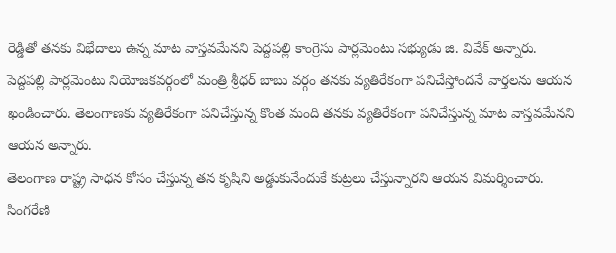రెడ్డితో తనకు విభేదాలు ఉన్న మాట వాస్తవమేనని పెద్దపల్లి కాంగ్రెసు పార్లమెంటు సభ్యుడు జి. వివేక్ అన్నారు. పెద్దపల్లి పార్లమెంటు నియోజకవర్గంలో మంత్రి శ్రీధర్ బాబు వర్గం తనకు వ్యతిరేకంగా పనిచేస్తోందనే వార్తలను ఆయన ఖండించారు. తెలంగాణకు వ్యతిరేకంగా పనిచేస్తున్న కొంత మంది తనకు వ్యతిరేకంగా పనిచేస్తున్న మాట వాస్తవమేనని ఆయన అన్నారు.
తెలంగాణ రాష్ట్ర సాధన కోసం చేస్తున్న తన కృషిని అడ్డుకునేందుకే కుట్రలు చేస్తున్నారని ఆయన విమర్శించారు. సింగరేణి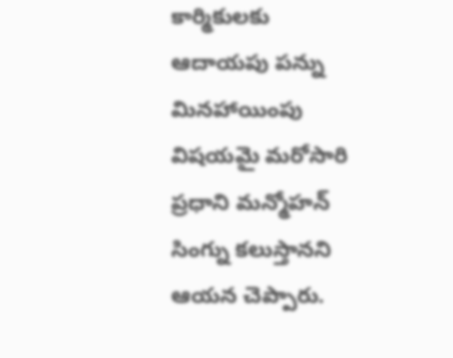కార్మికులకు ఆదాయపు పన్ను మినహాయింపు విషయమై మరోసారి ప్రధాని మన్మోహన్ సింగ్ను కలుస్తానని ఆయన చెప్పారు.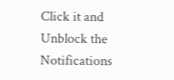Click it and Unblock the Notifications